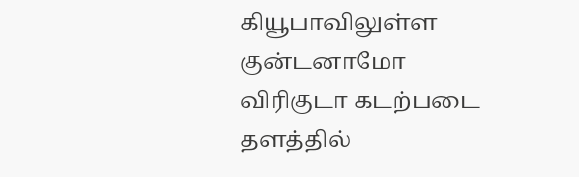கியூபாவிலுள்ள குன்டனாமோ விரிகுடா கடற்படை தளத்தில்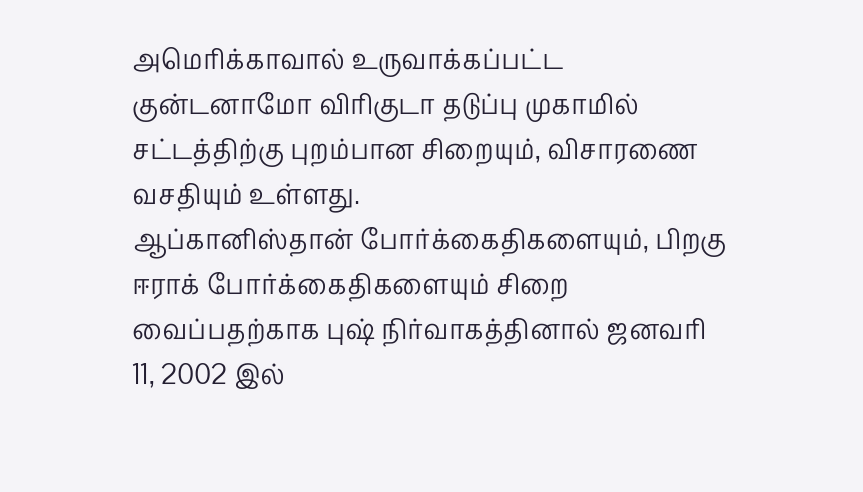அமெரிக்காவால் உருவாக்கப்பட்ட குன்டனாமோ விரிகுடா தடுப்பு முகாமில் சட்டத்திற்கு புறம்பான சிறையும், விசாரணை வசதியும் உள்ளது.
ஆப்கானிஸ்தான் போர்க்கைதிகளையும், பிறகு ஈராக் போர்க்கைதிகளையும் சிறை வைப்பதற்காக புஷ் நிர்வாகத்தினால் ஜனவரி 11, 2002 இல்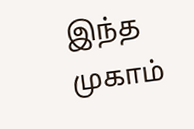இந்த முகாம்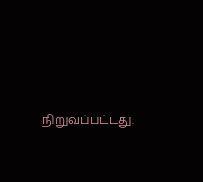நிறுவப்பட்டது.